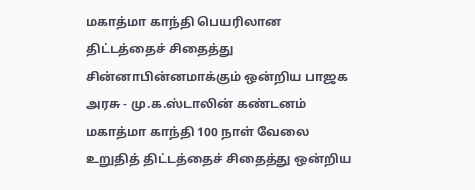மகாத்மா காந்தி பெயரிலான திட்டத்தைச் சிதைத்து சின்னாபின்னமாக்கும் ஒன்றிய பாஜக அரசு - மு.க.ஸ்டாலின் கண்டனம்
மகாத்மா காந்தி 100 நாள் வேலை உறுதித் திட்டத்தைச் சிதைத்து ஒன்றிய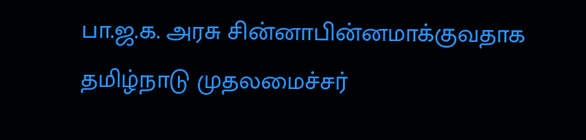பா.ஜ.க. அரசு சின்னாபின்னமாக்குவதாக தமிழ்நாடு முதலமைச்சர்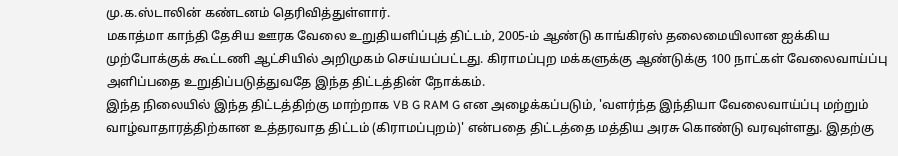மு.க.ஸ்டாலின் கண்டனம் தெரிவித்துள்ளார்.
மகாத்மா காந்தி தேசிய ஊரக வேலை உறுதியளிப்புத் திட்டம், 2005-ம் ஆண்டு காங்கிரஸ் தலைமையிலான ஐக்கிய முற்போக்குக் கூட்டணி ஆட்சியில் அறிமுகம் செய்யப்பட்டது. கிராமப்புற மக்களுக்கு ஆண்டுக்கு 100 நாட்கள் வேலைவாய்ப்பு அளிப்பதை உறுதிப்படுத்துவதே இந்த திட்டத்தின் நோக்கம்.
இந்த நிலையில் இந்த திட்டத்திற்கு மாற்றாக VB G RAM G என அழைக்கப்படும், 'வளர்ந்த இந்தியா வேலைவாய்ப்பு மற்றும் வாழ்வாதாரத்திற்கான உத்தரவாத திட்டம் (கிராமப்புறம்)' என்பதை திட்டத்தை மத்திய அரசு கொண்டு வரவுள்ளது. இதற்கு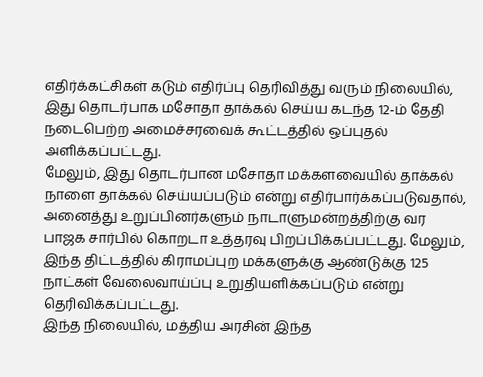எதிர்க்கட்சிகள் கடும் எதிர்ப்பு தெரிவித்து வரும் நிலையில், இது தொடர்பாக மசோதா தாக்கல் செய்ய கடந்த 12-ம் தேதி நடைபெற்ற அமைச்சரவைக் கூட்டத்தில் ஒப்புதல் அளிக்கப்பட்டது.
மேலும், இது தொடர்பான மசோதா மக்களவையில் தாக்கல் நாளை தாக்கல் செய்யப்படும் என்று எதிர்பார்க்கப்படுவதால், அனைத்து உறுப்பினர்களும் நாடாளுமன்றத்திற்கு வர பாஜக சார்பில் கொறடா உத்தரவு பிறப்பிக்கப்பட்டது. மேலும், இந்த திட்டத்தில் கிராமப்புற மக்களுக்கு ஆண்டுக்கு 125 நாட்கள் வேலைவாய்ப்பு உறுதியளிக்கப்படும் என்று தெரிவிக்கப்பட்டது.
இந்த நிலையில், மத்திய அரசின் இந்த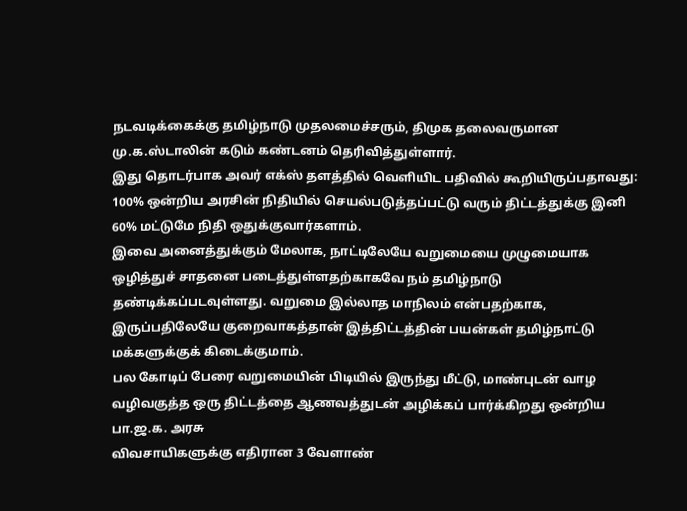நடவடிக்கைக்கு தமிழ்நாடு முதலமைச்சரும், திமுக தலைவருமான மு.க.ஸ்டாலின் கடும் கண்டனம் தெரிவித்துள்ளார்.
இது தொடர்பாக அவர் எக்ஸ் தளத்தில் வெளியிட பதிவில் கூறியிருப்பதாவது:
100% ஒன்றிய அரசின் நிதியில் செயல்படுத்தப்பட்டு வரும் திட்டத்துக்கு இனி 60% மட்டுமே நிதி ஒதுக்குவார்களாம்.
இவை அனைத்துக்கும் மேலாக, நாட்டிலேயே வறுமையை முழுமையாக ஒழித்துச் சாதனை படைத்துள்ளதற்காகவே நம் தமிழ்நாடு தண்டிக்கப்படவுள்ளது. வறுமை இல்லாத மாநிலம் என்பதற்காக, இருப்பதிலேயே குறைவாகத்தான் இத்திட்டத்தின் பயன்கள் தமிழ்நாட்டு மக்களுக்குக் கிடைக்குமாம்.
பல கோடிப் பேரை வறுமையின் பிடியில் இருந்து மீட்டு, மாண்புடன் வாழ வழிவகுத்த ஒரு திட்டத்தை ஆணவத்துடன் அழிக்கப் பார்க்கிறது ஒன்றிய பா.ஜ.க. அரசு
விவசாயிகளுக்கு எதிரான 3 வேளாண்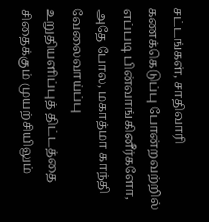சட்டங்கள், சாதிவாரி கணக்கெடுப்பு போன்றவற்றில் எப்படி பின்வாங்கினீர்களோ, அதே போல, மகாத்மா காந்தி வேலைவாய்ப்பு உறுதியளிப்புத் திட்டத்தை சிதைக்கும் முயற்சியிலும்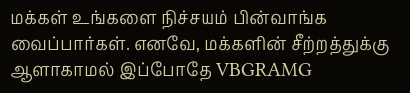மக்கள் உங்களை நிச்சயம் பின்வாங்க வைப்பார்கள். எனவே, மக்களின் சீற்றத்துக்கு ஆளாகாமல் இப்போதே VBGRAMG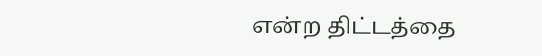என்ற திட்டத்தை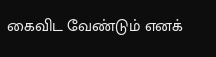கைவிட வேண்டும் எனக்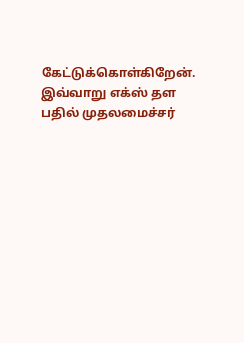கேட்டுக்கொள்கிறேன்.
இவ்வாறு எக்ஸ் தள பதில் முதலமைச்சர்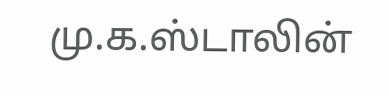மு.க.ஸ்டாலின்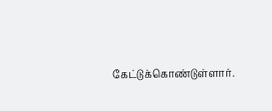கேட்டுக்கொண்டுள்ளார்.